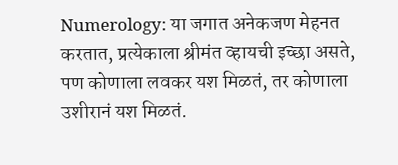Numerology: या जगात अनेकजण मेहनत करतात, प्रत्येकाला श्रीमंत व्हायची इच्छा असते, पण कोणाला लवकर यश मिळतं, तर कोणाला उशीरानं यश मिळतं.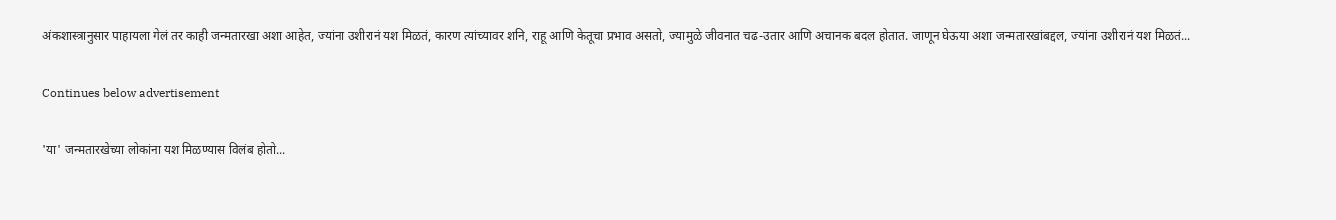अंकशास्त्रानुसार पाहायला गेलं तर काही जन्मतारखा अशा आहेत, ज्यांना उशीरानं यश मिळतं, कारण त्यांच्यावर शनि, राहू आणि केतूचा प्रभाव असतो, ज्यामुळे जीवनात चढ-उतार आणि अचानक बदल होतात. जाणून घेऊया अशा जन्मतारखांबद्दल, ज्यांना उशीरानं यश मिळतं...

Continues below advertisement

'या' जन्मतारखेच्या लोकांना यश मिळण्यास विलंब होतो...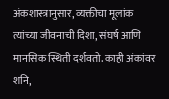अंकशास्त्रानुसार, व्यक्तीचा मूलांक त्यांच्या जीवनाची दिशा, संघर्ष आणि मानसिक स्थिती दर्शवतो. काही अंकांवर शनि,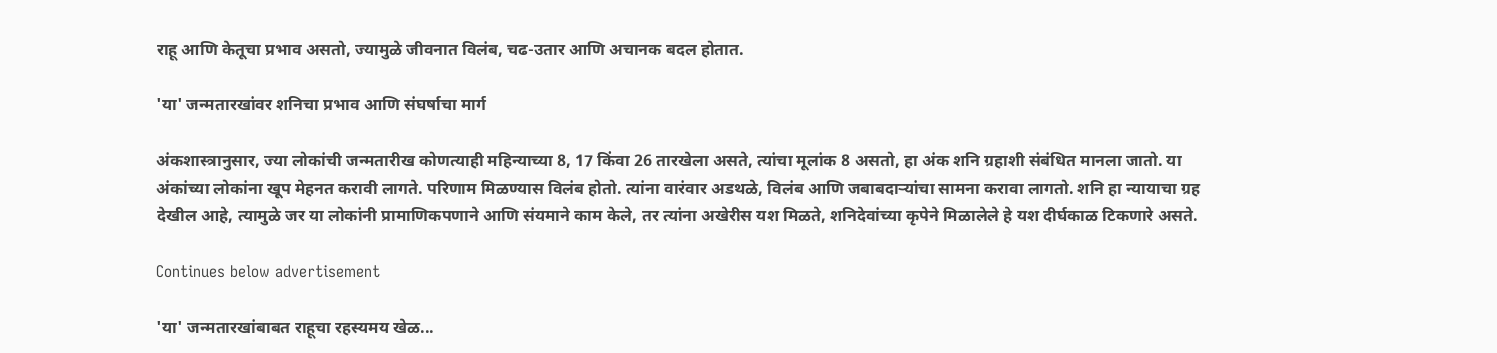राहू आणि केतूचा प्रभाव असतो, ज्यामुळे जीवनात विलंब, चढ-उतार आणि अचानक बदल होतात.

'या' जन्मतारखांवर शनिचा प्रभाव आणि संघर्षाचा मार्ग

अंकशास्त्रानुसार, ज्या लोकांची जन्मतारीख कोणत्याही महिन्याच्या 8, 17 किंवा 26 तारखेला असते, त्यांचा मूलांक 8 असतो, हा अंक शनि ग्रहाशी संबंधित मानला जातो. या अंकांच्या लोकांना खूप मेहनत करावी लागते. परिणाम मिळण्यास विलंब होतो. त्यांना वारंवार अडथळे, विलंब आणि जबाबदाऱ्यांचा सामना करावा लागतो. शनि हा न्यायाचा ग्रह देखील आहे, त्यामुळे जर या लोकांनी प्रामाणिकपणाने आणि संयमाने काम केले, तर त्यांना अखेरीस यश मिळते, शनिदेवांच्या कृपेने मिळालेले हे यश दीर्घकाळ टिकणारे असते.

Continues below advertisement

'या' जन्मतारखांबाबत राहूचा रहस्यमय खेळ...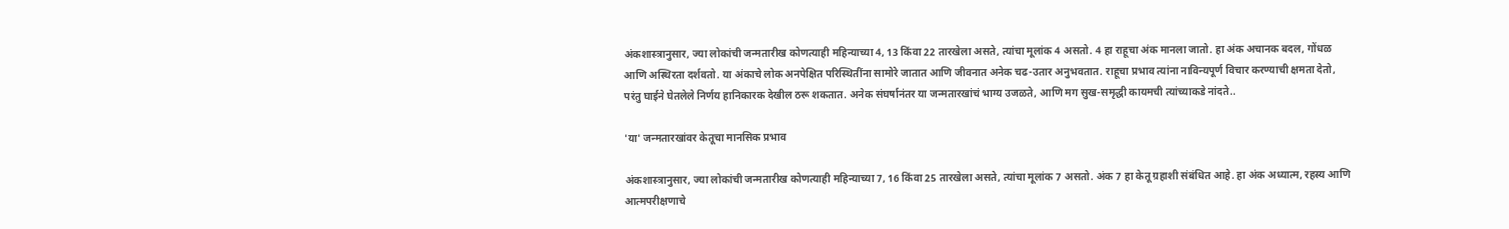अंकशास्त्रानुसार, ज्या लोकांची जन्मतारीख कोणत्याही महिन्याच्या 4, 13 किंवा 22 तारखेला असते, त्यांचा मूलांक 4 असतो. 4 हा राहूचा अंक मानला जातो. हा अंक अचानक बदल, गोंधळ आणि अस्थिरता दर्शवतो. या अंकाचे लोक अनपेक्षित परिस्थितींना सामोरे जातात आणि जीवनात अनेक चढ-उतार अनुभवतात. राहूचा प्रभाव त्यांना नाविन्यपूर्ण विचार करण्याची क्षमता देतो, परंतु घाईने घेतलेले निर्णय हानिकारक देखील ठरू शकतात. अनेक संघर्षानंतर या जन्मतारखांचं भाग्य उजळते, आणि मग सुख-समृद्धी कायमची त्यांच्याकडे नांदते..

'या' जन्मतारखांवर केतूचा मानसिक प्रभाव

अंकशास्त्रानुसार, ज्या लोकांची जन्मतारीख कोणत्याही महिन्याच्या 7, 16 किंवा 25 तारखेला असते, त्यांचा मूलांक 7 असतो. अंक 7 हा केतू ग्रहाशी संबंधित आहे. हा अंक अध्यात्म, रहस्य आणि आत्मपरीक्षणाचे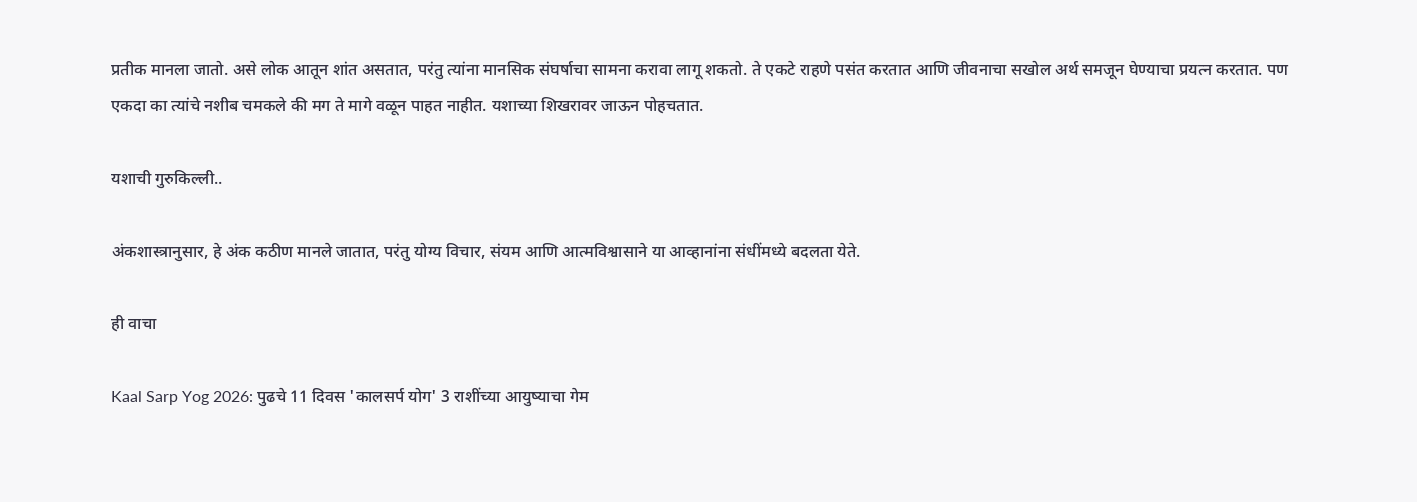प्रतीक मानला जातो. असे लोक आतून शांत असतात, परंतु त्यांना मानसिक संघर्षाचा सामना करावा लागू शकतो. ते एकटे राहणे पसंत करतात आणि जीवनाचा सखोल अर्थ समजून घेण्याचा प्रयत्न करतात. पण एकदा का त्यांचे नशीब चमकले की मग ते मागे वळून पाहत नाहीत. यशाच्या शिखरावर जाऊन पोहचतात.

यशाची गुरुकिल्ली..

अंकशास्त्रानुसार, हे अंक कठीण मानले जातात, परंतु योग्य विचार, संयम आणि आत्मविश्वासाने या आव्हानांना संधींमध्ये बदलता येते.

ही वाचा

Kaal Sarp Yog 2026: पुढचे 11 दिवस 'कालसर्प योग' 3 राशींच्या आयुष्याचा गेम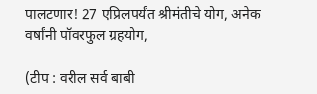पालटणार! 27 एप्रिलपर्यंत श्रीमंतीचे योग, अनेक वर्षांनी पॉवरफुल ग्रहयोग,

(टीप : वरील सर्व बाबी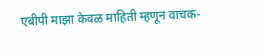एबीपी माझा केवळ माहिती म्हणून वाचक-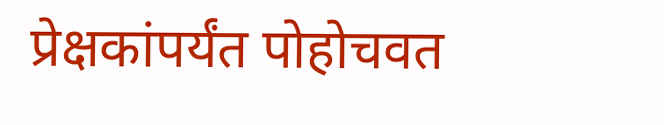प्रेक्षकांपर्यंत पोहोचवत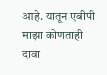आहे. यातून एबीपी माझा कोणताही दावा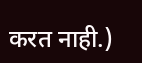करत नाही.)